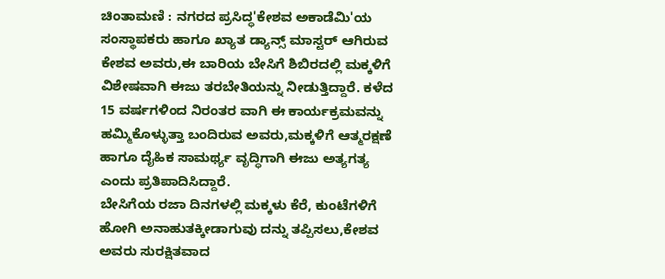ಚಿಂತಾಮಣಿ : ನಗರದ ಪ್ರಸಿದ್ಧ'ಕೇಶವ ಅಕಾಡೆಮಿ'ಯ ಸಂಸ್ಥಾಪಕರು ಹಾಗೂ ಖ್ಯಾತ ಡ್ಯಾನ್ಸ್ ಮಾಸ್ಟರ್ ಆಗಿರುವ ಕೇಶವ ಅವರು,ಈ ಬಾರಿಯ ಬೇಸಿಗೆ ಶಿಬಿರದಲ್ಲಿ ಮಕ್ಕಳಿಗೆ ವಿಶೇಷವಾಗಿ ಈಜು ತರಬೇತಿಯನ್ನು ನೀಡುತ್ತಿದ್ದಾರೆ. ಕಳೆದ 15 ವರ್ಷಗಳಿಂದ ನಿರಂತರ ವಾಗಿ ಈ ಕಾರ್ಯಕ್ರಮವನ್ನು ಹಮ್ಮಿಕೊಳ್ಳುತ್ತಾ ಬಂದಿರುವ ಅವರು,ಮಕ್ಕಳಿಗೆ ಆತ್ಮರಕ್ಷಣೆ ಹಾಗೂ ದೈಹಿಕ ಸಾಮರ್ಥ್ಯ ವೃದ್ಧಿಗಾಗಿ ಈಜು ಅತ್ಯಗತ್ಯ ಎಂದು ಪ್ರತಿಪಾದಿಸಿದ್ದಾರೆ.
ಬೇಸಿಗೆಯ ರಜಾ ದಿನಗಳಲ್ಲಿ ಮಕ್ಕಳು ಕೆರೆ, ಕುಂಟೆಗಳಿಗೆ ಹೋಗಿ ಅನಾಹುತಕ್ಕೀಡಾಗುವು ದನ್ನು ತಪ್ಪಿಸಲು,ಕೇಶವ ಅವರು ಸುರಕ್ಷಿತವಾದ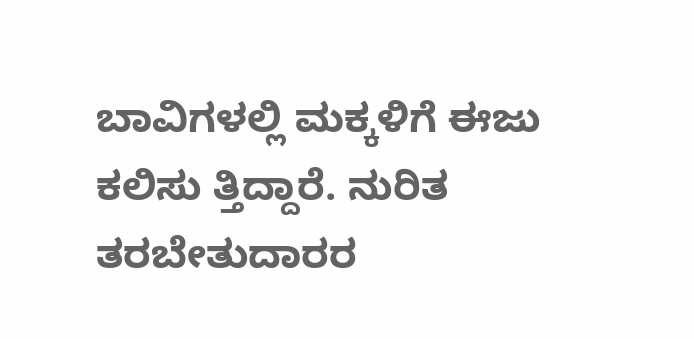ಬಾವಿಗಳಲ್ಲಿ ಮಕ್ಕಳಿಗೆ ಈಜು ಕಲಿಸು ತ್ತಿದ್ದಾರೆ. ನುರಿತ ತರಬೇತುದಾರರ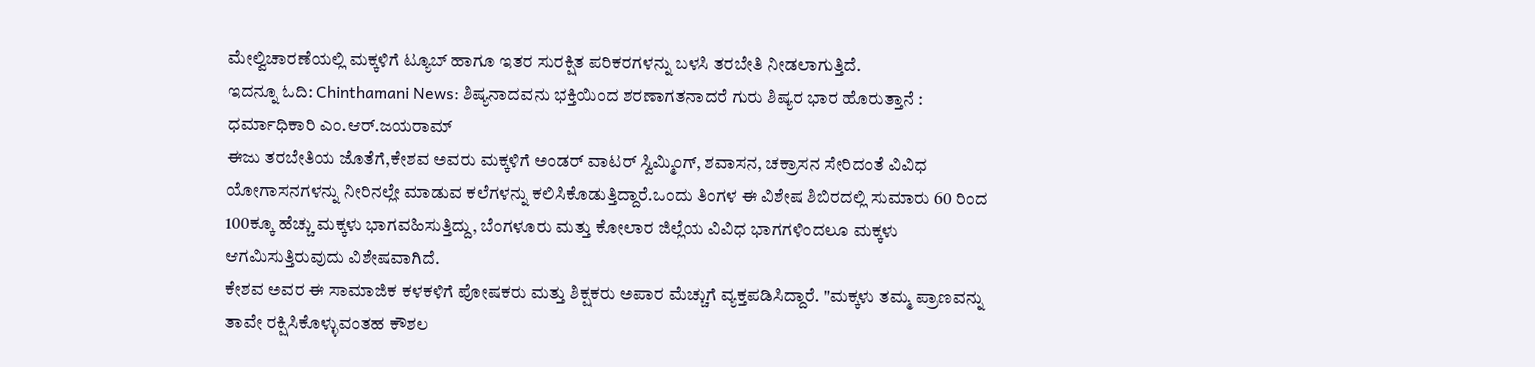ಮೇಲ್ವಿಚಾರಣೆಯಲ್ಲಿ ಮಕ್ಕಳಿಗೆ ಟ್ಯೂಬ್ ಹಾಗೂ ಇತರ ಸುರಕ್ಷಿತ ಪರಿಕರಗಳನ್ನು ಬಳಸಿ ತರಬೇತಿ ನೀಡಲಾಗುತ್ತಿದೆ.
ಇದನ್ನೂ ಓದಿ: Chinthamani News: ಶಿಷ್ಯನಾದವನು ಭಕ್ತಿಯಿಂದ ಶರಣಾಗತನಾದರೆ ಗುರು ಶಿಷ್ಯರ ಭಾರ ಹೊರುತ್ತಾನೆ : ಧರ್ಮಾಧಿಕಾರಿ ಎಂ.ಆರ್.ಜಯರಾಮ್
ಈಜು ತರಬೇತಿಯ ಜೊತೆಗೆ,ಕೇಶವ ಅವರು ಮಕ್ಕಳಿಗೆ ಅಂಡರ್ ವಾಟರ್ ಸ್ವಿಮ್ಮಿಂಗ್, ಶವಾಸನ, ಚಕ್ರಾಸನ ಸೇರಿದಂತೆ ವಿವಿಧ ಯೋಗಾಸನಗಳನ್ನು ನೀರಿನಲ್ಲೇ ಮಾಡುವ ಕಲೆಗಳನ್ನು ಕಲಿಸಿಕೊಡುತ್ತಿದ್ದಾರೆ.ಒಂದು ತಿಂಗಳ ಈ ವಿಶೇಷ ಶಿಬಿರದಲ್ಲಿ ಸುಮಾರು 60 ರಿಂದ 100ಕ್ಕೂ ಹೆಚ್ಚು ಮಕ್ಕಳು ಭಾಗವಹಿಸುತ್ತಿದ್ದು, ಬೆಂಗಳೂರು ಮತ್ತು ಕೋಲಾರ ಜಿಲ್ಲೆಯ ವಿವಿಧ ಭಾಗಗಳಿಂದಲೂ ಮಕ್ಕಳು ಆಗಮಿಸುತ್ತಿರುವುದು ವಿಶೇಷವಾಗಿದೆ.
ಕೇಶವ ಅವರ ಈ ಸಾಮಾಜಿಕ ಕಳಕಳಿಗೆ ಪೋಷಕರು ಮತ್ತು ಶಿಕ್ಷಕರು ಅಪಾರ ಮೆಚ್ಚುಗೆ ವ್ಯಕ್ತಪಡಿಸಿದ್ದಾರೆ. "ಮಕ್ಕಳು ತಮ್ಮ ಪ್ರಾಣವನ್ನು ತಾವೇ ರಕ್ಷಿಸಿಕೊಳ್ಳುವಂತಹ ಕೌಶಲ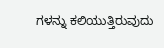ಗಳನ್ನು ಕಲಿಯುತ್ತಿರುವುದು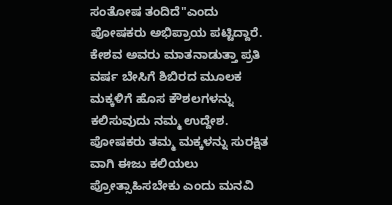ಸಂತೋಷ ತಂದಿದೆ"ಎಂದು ಪೋಷಕರು ಅಭಿಪ್ರಾಯ ಪಟ್ಟಿದ್ದಾರೆ.
ಕೇಶವ ಅವರು ಮಾತನಾಡುತ್ತಾ ಪ್ರತಿ ವರ್ಷ ಬೇಸಿಗೆ ಶಿಬಿರದ ಮೂಲಕ ಮಕ್ಕಳಿಗೆ ಹೊಸ ಕೌಶಲಗಳನ್ನು ಕಲಿಸುವುದು ನಮ್ಮ ಉದ್ದೇಶ. ಪೋಷಕರು ತಮ್ಮ ಮಕ್ಕಳನ್ನು ಸುರಕ್ಷಿತ ವಾಗಿ ಈಜು ಕಲಿಯಲು ಪ್ರೋತ್ಸಾಹಿಸಬೇಕು ಎಂದು ಮನವಿ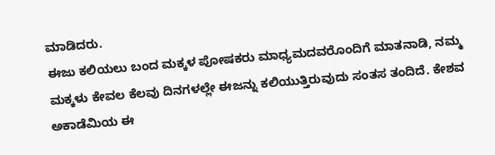ಮಾಡಿದರು.
ಈಜು ಕಲಿಯಲು ಬಂದ ಮಕ್ಕಳ ಪೋಷಕರು ಮಾಧ್ಯಮದವರೊಂದಿಗೆ ಮಾತನಾಡಿ, ನಮ್ಮ ಮಕ್ಕಳು ಕೇವಲ ಕೆಲವು ದಿನಗಳಲ್ಲೇ ಈಜನ್ನು ಕಲಿಯುತ್ತಿರುವುದು ಸಂತಸ ತಂದಿದೆ. ಕೇಶವ ಅಕಾಡೆಮಿಯ ಈ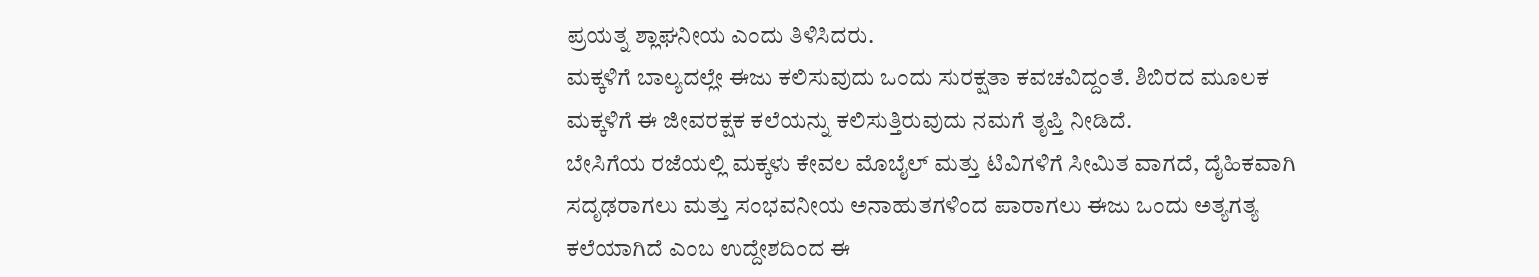ಪ್ರಯತ್ನ ಶ್ಲಾಘನೀಯ ಎಂದು ತಿಳಿಸಿದರು.
ಮಕ್ಕಳಿಗೆ ಬಾಲ್ಯದಲ್ಲೇ ಈಜು ಕಲಿಸುವುದು ಒಂದು ಸುರಕ್ಷತಾ ಕವಚವಿದ್ದಂತೆ. ಶಿಬಿರದ ಮೂಲಕ ಮಕ್ಕಳಿಗೆ ಈ ಜೀವರಕ್ಷಕ ಕಲೆಯನ್ನು ಕಲಿಸುತ್ತಿರುವುದು ನಮಗೆ ತೃಪ್ತಿ ನೀಡಿದೆ.
ಬೇಸಿಗೆಯ ರಜೆಯಲ್ಲಿ ಮಕ್ಕಳು ಕೇವಲ ಮೊಬೈಲ್ ಮತ್ತು ಟಿವಿಗಳಿಗೆ ಸೀಮಿತ ವಾಗದೆ, ದೈಹಿಕವಾಗಿ ಸದೃಢರಾಗಲು ಮತ್ತು ಸಂಭವನೀಯ ಅನಾಹುತಗಳಿಂದ ಪಾರಾಗಲು ಈಜು ಒಂದು ಅತ್ಯಗತ್ಯ ಕಲೆಯಾಗಿದೆ ಎಂಬ ಉದ್ದೇಶದಿಂದ ಈ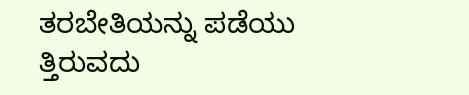ತರಬೇತಿಯನ್ನು ಪಡೆಯು ತ್ತಿರುವದು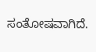ಸಂತೋಷವಾಗಿದೆ.